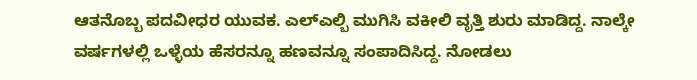ಆತನೊಬ್ಬ ಪದವೀಧರ ಯುವಕ. ಎಲ್ಎಲ್ಬಿ ಮುಗಿಸಿ ವಕೀಲಿ ವೃತ್ತಿ ಶುರು ಮಾಡಿದ್ದ. ನಾಲ್ಕೇ ವರ್ಷಗಳಲ್ಲಿ ಒಳ್ಳೆಯ ಹೆಸರನ್ನೂ ಹಣವನ್ನೂ ಸಂಪಾದಿಸಿದ್ದ. ನೋಡಲು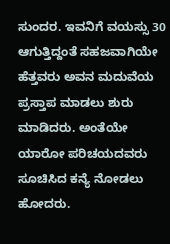ಸುಂದರ. ಇವನಿಗೆ ವಯಸ್ಸು 30 ಆಗುತ್ತಿದ್ದಂತೆ ಸಹಜವಾಗಿಯೇ ಹೆತ್ತವರು ಅವನ ಮದುವೆಯ ಪ್ರಸ್ತಾಪ ಮಾಡಲು ಶುರು ಮಾಡಿದರು. ಅಂತೆಯೇ ಯಾರೋ ಪರಿಚಯದವರು ಸೂಚಿಸಿದ ಕನ್ಯೆ ನೋಡಲು ಹೋದರು.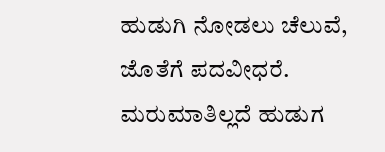ಹುಡುಗಿ ನೋಡಲು ಚೆಲುವೆ, ಜೊತೆಗೆ ಪದವೀಧರೆ. ಮರುಮಾತಿಲ್ಲದೆ ಹುಡುಗ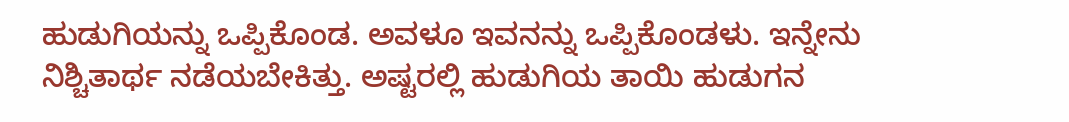ಹುಡುಗಿಯನ್ನು ಒಪ್ಪಿಕೊಂಡ. ಅವಳೂ ಇವನನ್ನು ಒಪ್ಪಿಕೊಂಡಳು. ಇನ್ನೇನು ನಿಶ್ಚಿತಾರ್ಥ ನಡೆಯಬೇಕಿತ್ತು. ಅಷ್ಟರಲ್ಲಿ ಹುಡುಗಿಯ ತಾಯಿ ಹುಡುಗನ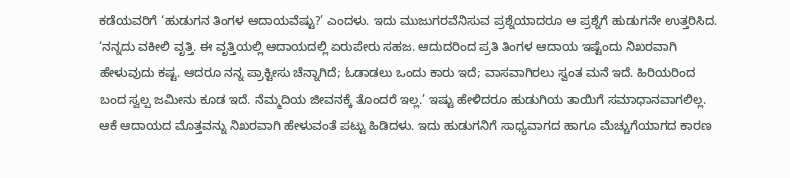ಕಡೆಯವರಿಗೆ ‘ಹುಡುಗನ ತಿಂಗಳ ಆದಾಯವೆಷ್ಟು?’ ಎಂದಳು. ಇದು ಮುಜುಗರವೆನಿಸುವ ಪ್ರಶ್ನೆಯಾದರೂ ಆ ಪ್ರಶ್ನೆಗೆ ಹುಡುಗನೇ ಉತ್ತರಿಸಿದ. ‘ನನ್ನದು ವಕೀಲಿ ವೃತ್ತಿ. ಈ ವೃತ್ತಿಯಲ್ಲಿ ಆದಾಯದಲ್ಲಿ ಏರುಪೇರು ಸಹಜ. ಆದುದರಿಂದ ಪ್ರತಿ ತಿಂಗಳ ಆದಾಯ ಇಷ್ಟೆಂದು ನಿಖರವಾಗಿ ಹೇಳುವುದು ಕಷ್ಟ. ಆದರೂ ನನ್ನ ಪ್ರಾಕ್ಟೀಸು ಚೆನ್ನಾಗಿದೆ; ಓಡಾಡಲು ಒಂದು ಕಾರು ಇದೆ; ವಾಸವಾಗಿರಲು ಸ್ವಂತ ಮನೆ ಇದೆ. ಹಿರಿಯರಿಂದ ಬಂದ ಸ್ವಲ್ಪ ಜಮೀನು ಕೂಡ ಇದೆ. ನೆಮ್ಮದಿಯ ಜೀವನಕ್ಕೆ ತೊಂದರೆ ಇಲ್ಲ.’ ಇಷ್ಟು ಹೇಳಿದರೂ ಹುಡುಗಿಯ ತಾಯಿಗೆ ಸಮಾಧಾನವಾಗಲಿಲ್ಲ. ಆಕೆ ಆದಾಯದ ಮೊತ್ತವನ್ನು ನಿಖರವಾಗಿ ಹೇಳುವಂತೆ ಪಟ್ಟು ಹಿಡಿದಳು. ಇದು ಹುಡುಗನಿಗೆ ಸಾಧ್ಯವಾಗದ ಹಾಗೂ ಮೆಚ್ಚುಗೆಯಾಗದ ಕಾರಣ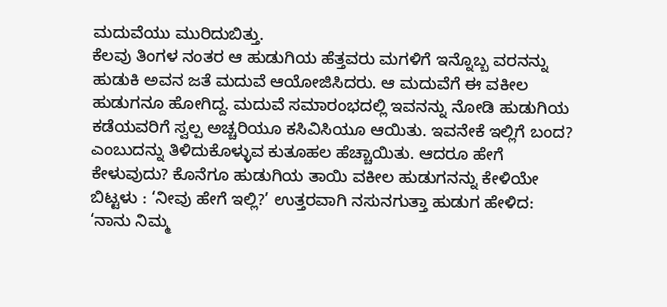ಮದುವೆಯು ಮುರಿದುಬಿತ್ತು.
ಕೆಲವು ತಿಂಗಳ ನಂತರ ಆ ಹುಡುಗಿಯ ಹೆತ್ತವರು ಮಗಳಿಗೆ ಇನ್ನೊಬ್ಬ ವರನನ್ನು ಹುಡುಕಿ ಅವನ ಜತೆ ಮದುವೆ ಆಯೋಜಿಸಿದರು. ಆ ಮದುವೆಗೆ ಈ ವಕೀಲ ಹುಡುಗನೂ ಹೋಗಿದ್ದ. ಮದುವೆ ಸಮಾರಂಭದಲ್ಲಿ ಇವನನ್ನು ನೋಡಿ ಹುಡುಗಿಯ ಕಡೆಯವರಿಗೆ ಸ್ವಲ್ಪ ಅಚ್ಚರಿಯೂ ಕಸಿವಿಸಿಯೂ ಆಯಿತು. ಇವನೇಕೆ ಇಲ್ಲಿಗೆ ಬಂದ? ಎಂಬುದನ್ನು ತಿಳಿದುಕೊಳ್ಳುವ ಕುತೂಹಲ ಹೆಚ್ಚಾಯಿತು. ಆದರೂ ಹೇಗೆ ಕೇಳುವುದು? ಕೊನೆಗೂ ಹುಡುಗಿಯ ತಾಯಿ ವಕೀಲ ಹುಡುಗನನ್ನು ಕೇಳಿಯೇ ಬಿಟ್ಟಳು : ‘ನೀವು ಹೇಗೆ ಇಲ್ಲಿ?’ ಉತ್ತರವಾಗಿ ನಸುನಗುತ್ತಾ ಹುಡುಗ ಹೇಳಿದ: ‘ನಾನು ನಿಮ್ಮ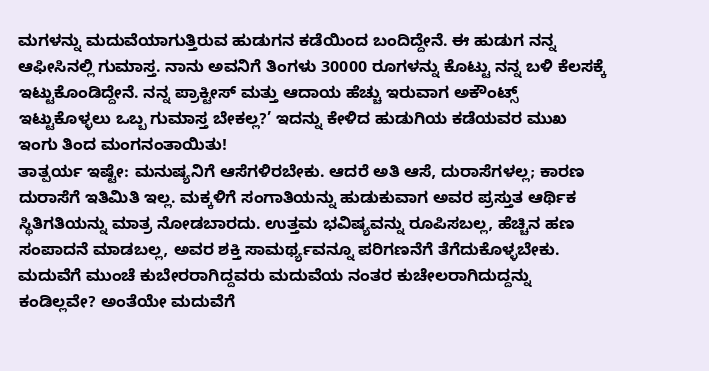ಮಗಳನ್ನು ಮದುವೆಯಾಗುತ್ತಿರುವ ಹುಡುಗನ ಕಡೆಯಿಂದ ಬಂದಿದ್ದೇನೆ. ಈ ಹುಡುಗ ನನ್ನ ಆಫೀಸಿನಲ್ಲಿ ಗುಮಾಸ್ತ. ನಾನು ಅವನಿಗೆ ತಿಂಗಳು 30000 ರೂಗಳನ್ನು ಕೊಟ್ಟು ನನ್ನ ಬಳಿ ಕೆಲಸಕ್ಕೆ ಇಟ್ಟುಕೊಂಡಿದ್ದೇನೆ. ನನ್ನ ಪ್ರಾಕ್ಟೀಸ್ ಮತ್ತು ಆದಾಯ ಹೆಚ್ಚು ಇರುವಾಗ ಅಕೌಂಟ್ಸ್ ಇಟ್ಟುಕೊಳ್ಳಲು ಒಬ್ಬ ಗುಮಾಸ್ತ ಬೇಕಲ್ಲ?’ ಇದನ್ನು ಕೇಳಿದ ಹುಡುಗಿಯ ಕಡೆಯವರ ಮುಖ ಇಂಗು ತಿಂದ ಮಂಗನಂತಾಯಿತು!
ತಾತ್ಪರ್ಯ ಇಷ್ಟೇ: ಮನುಷ್ಯನಿಗೆ ಆಸೆಗಳಿರಬೇಕು. ಆದರೆ ಅತಿ ಆಸೆ, ದುರಾಸೆಗಳಲ್ಲ; ಕಾರಣ ದುರಾಸೆಗೆ ಇತಿಮಿತಿ ಇಲ್ಲ. ಮಕ್ಕಳಿಗೆ ಸಂಗಾತಿಯನ್ನು ಹುಡುಕುವಾಗ ಅವರ ಪ್ರಸ್ತುತ ಆರ್ಥಿಕ ಸ್ಥಿತಿಗತಿಯನ್ನು ಮಾತ್ರ ನೋಡಬಾರದು. ಉತ್ತಮ ಭವಿಷ್ಯವನ್ನು ರೂಪಿಸಬಲ್ಲ, ಹೆಚ್ಚಿನ ಹಣ ಸಂಪಾದನೆ ಮಾಡಬಲ್ಲ, ಅವರ ಶಕ್ತಿ ಸಾಮರ್ಥ್ಯವನ್ನೂ ಪರಿಗಣನೆಗೆ ತೆಗೆದುಕೊಳ್ಳಬೇಕು. ಮದುವೆಗೆ ಮುಂಚೆ ಕುಬೇರರಾಗಿದ್ದವರು ಮದುವೆಯ ನಂತರ ಕುಚೇಲರಾಗಿದುದ್ದನ್ನು ಕಂಡಿಲ್ಲವೇ? ಅಂತೆಯೇ ಮದುವೆಗೆ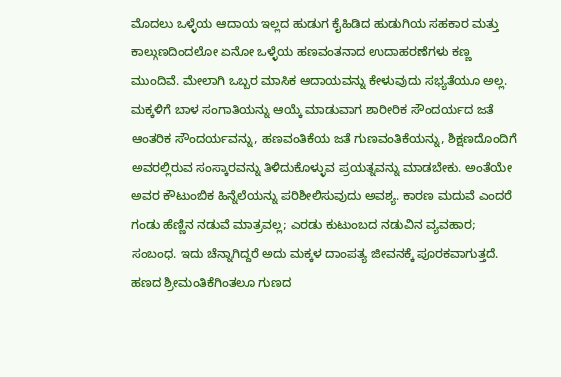ಮೊದಲು ಒಳ್ಳೆಯ ಆದಾಯ ಇಲ್ಲದ ಹುಡುಗ ಕೈಹಿಡಿದ ಹುಡುಗಿಯ ಸಹಕಾರ ಮತ್ತು ಕಾಲ್ಗುಣದಿಂದಲೋ ಏನೋ ಒಳ್ಳೆಯ ಹಣವಂತನಾದ ಉದಾಹರಣೆಗಳು ಕಣ್ಣ ಮುಂದಿವೆ. ಮೇಲಾಗಿ ಒಬ್ಬರ ಮಾಸಿಕ ಆದಾಯವನ್ನು ಕೇಳುವುದು ಸಭ್ಯತೆಯೂ ಅಲ್ಲ. ಮಕ್ಕಳಿಗೆ ಬಾಳ ಸಂಗಾತಿಯನ್ನು ಆಯ್ಕೆ ಮಾಡುವಾಗ ಶಾರೀರಿಕ ಸೌಂದರ್ಯದ ಜತೆ ಆಂತರಿಕ ಸೌಂದರ್ಯವನ್ನು, ಹಣವಂತಿಕೆಯ ಜತೆ ಗುಣವಂತಿಕೆಯನ್ನು, ಶಿಕ್ಷಣದೊಂದಿಗೆ ಅವರಲ್ಲಿರುವ ಸಂಸ್ಕಾರವನ್ನು ತಿಳಿದುಕೊಳ್ಳುವ ಪ್ರಯತ್ನವನ್ನು ಮಾಡಬೇಕು. ಅಂತೆಯೇ ಅವರ ಕೌಟುಂಬಿಕ ಹಿನ್ನೆಲೆಯನ್ನು ಪರಿಶೀಲಿಸುವುದು ಅವಶ್ಯ. ಕಾರಣ ಮದುವೆ ಎಂದರೆ ಗಂಡು ಹೆಣ್ಣಿನ ನಡುವೆ ಮಾತ್ರವಲ್ಲ; ಎರಡು ಕುಟುಂಬದ ನಡುವಿನ ವ್ಯವಹಾರ; ಸಂಬಂಧ. ಇದು ಚೆನ್ನಾಗಿದ್ದರೆ ಅದು ಮಕ್ಕಳ ದಾಂಪತ್ಯ ಜೀವನಕ್ಕೆ ಪೂರಕವಾಗುತ್ತದೆ. ಹಣದ ಶ್ರೀಮಂತಿಕೆಗಿಂತಲೂ ಗುಣದ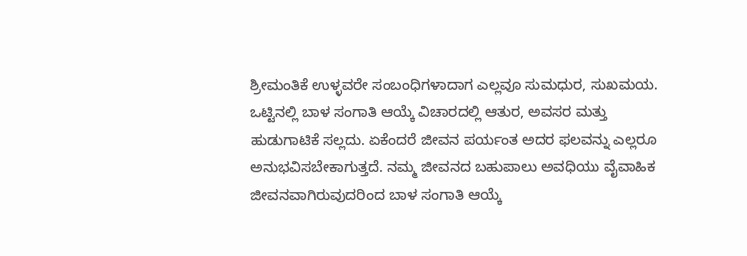ಶ್ರೀಮಂತಿಕೆ ಉಳ್ಳವರೇ ಸಂಬಂಧಿಗಳಾದಾಗ ಎಲ್ಲವೂ ಸುಮಧುರ, ಸುಖಮಯ.
ಒಟ್ಟಿನಲ್ಲಿ ಬಾಳ ಸಂಗಾತಿ ಆಯ್ಕೆ ವಿಚಾರದಲ್ಲಿ ಆತುರ, ಅವಸರ ಮತ್ತು ಹುಡುಗಾಟಿಕೆ ಸಲ್ಲದು. ಏಕೆಂದರೆ ಜೀವನ ಪರ್ಯಂತ ಅದರ ಫಲವನ್ನು ಎಲ್ಲರೂ ಅನುಭವಿಸಬೇಕಾಗುತ್ತದೆ. ನಮ್ಮ ಜೀವನದ ಬಹುಪಾಲು ಅವಧಿಯು ವೈವಾಹಿಕ ಜೀವನವಾಗಿರುವುದರಿಂದ ಬಾಳ ಸಂಗಾತಿ ಆಯ್ಕೆ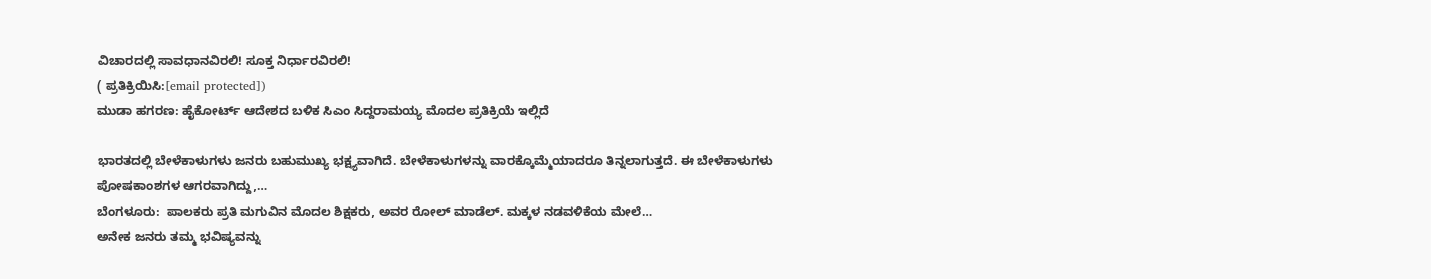ವಿಚಾರದಲ್ಲಿ ಸಾವಧಾನವಿರಲಿ! ಸೂಕ್ತ ನಿರ್ಧಾರವಿರಲಿ!
( ಪ್ರತಿಕ್ರಿಯಿಸಿ:[email protected])
ಮುಡಾ ಹಗರಣ: ಹೈಕೋರ್ಟ್ ಆದೇಶದ ಬಳಿಕ ಸಿಎಂ ಸಿದ್ದರಾಮಯ್ಯ ಮೊದಲ ಪ್ರತಿಕ್ರಿಯೆ ಇಲ್ಲಿದೆ

ಭಾರತದಲ್ಲಿ ಬೇಳೆಕಾಳುಗಳು ಜನರು ಬಹುಮುಖ್ಯ ಭಕ್ಷ್ಯವಾಗಿದೆ. ಬೇಳೆಕಾಳುಗಳನ್ನು ವಾರಕ್ಕೊಮ್ಮೆಯಾದರೂ ತಿನ್ನಲಾಗುತ್ತದೆ. ಈ ಬೇಳೆಕಾಳುಗಳು ಪೋಷಕಾಂಶಗಳ ಆಗರವಾಗಿದ್ದು,…
ಬೆಂಗಳೂರು:  ಪಾಲಕರು ಪ್ರತಿ ಮಗುವಿನ ಮೊದಲ ಶಿಕ್ಷಕರು, ಅವರ ರೋಲ್ ಮಾಡೆಲ್. ಮಕ್ಕಳ ನಡವಳಿಕೆಯ ಮೇಲೆ…
ಅನೇಕ ಜನರು ತಮ್ಮ ಭವಿಷ್ಯವನ್ನು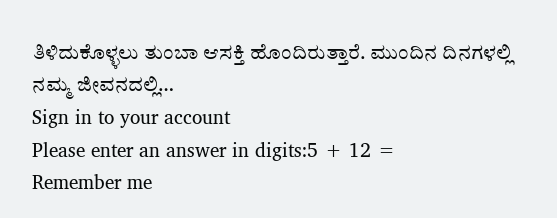ತಿಳಿದುಕೊಳ್ಳಲು ತುಂಬಾ ಆಸಕ್ತಿ ಹೊಂದಿರುತ್ತಾರೆ. ಮುಂದಿನ ದಿನಗಳಲ್ಲಿ ನಮ್ಮ ಜೀವನದಲ್ಲಿ…
Sign in to your account
Please enter an answer in digits:5 + 12 =
Remember me